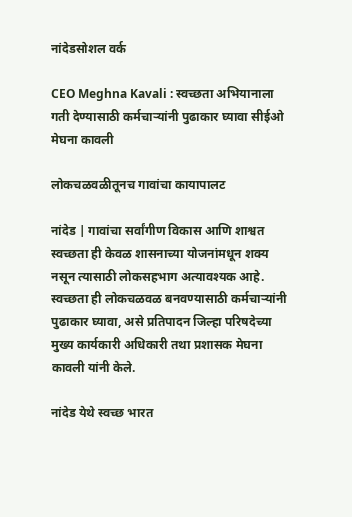नांदेडसोशल वर्क

CEO Meghna Kavali : स्वच्छता अभियानाला गती देण्यासाठी कर्मचाऱ्यांनी पुढाकार घ्यावा सीईओ मेघना कावली

लोकचळवळीतूनच गावांचा कायापालट

नांदेड | गावांचा सर्वांगीण विकास आणि शाश्वत स्वच्छता ही केवळ शासनाच्या योजनांमधून शक्य नसून त्यासाठी लोकसहभाग अत्यावश्यक आहे. स्वच्छता ही लोकचळवळ बनवण्यासाठी कर्मचाऱ्यांनी पुढाकार घ्यावा, असे प्रतिपादन जिल्हा परिषदेच्या मुख्य कार्यकारी अधिकारी तथा प्रशासक मेघना कावली यांनी केले.

नांदेड येथे स्वच्छ भारत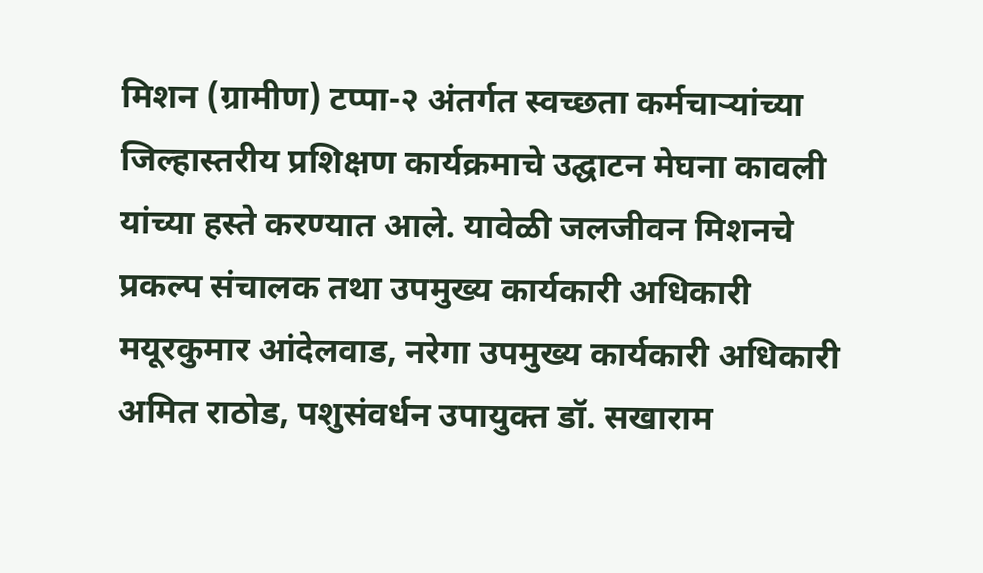मिशन (ग्रामीण) टप्पा-२ अंतर्गत स्वच्छता कर्मचाऱ्यांच्या जिल्हास्तरीय प्रशिक्षण कार्यक्रमाचे उद्घाटन मेघना कावली यांच्या हस्ते करण्यात आले. यावेळी जलजीवन मिशनचे प्रकल्प संचालक तथा उपमुख्य कार्यकारी अधिकारी मयूरकुमार आंदेलवाड, नरेगा उपमुख्य कार्यकारी अधिकारी अमित राठोड, पशुसंवर्धन उपायुक्त डॉ. सखाराम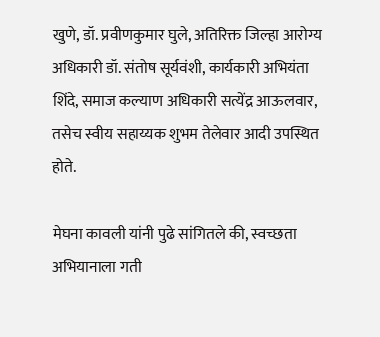खुणे, डॉ. प्रवीणकुमार घुले, अतिरिक्त जिल्हा आरोग्य अधिकारी डॉ. संतोष सूर्यवंशी, कार्यकारी अभियंता शिंदे, समाज कल्याण अधिकारी सत्येंद्र आऊलवार, तसेच स्वीय सहाय्यक शुभम तेलेवार आदी उपस्थित होते.

मेघना कावली यांनी पुढे सांगितले की, स्वच्छता अभियानाला गती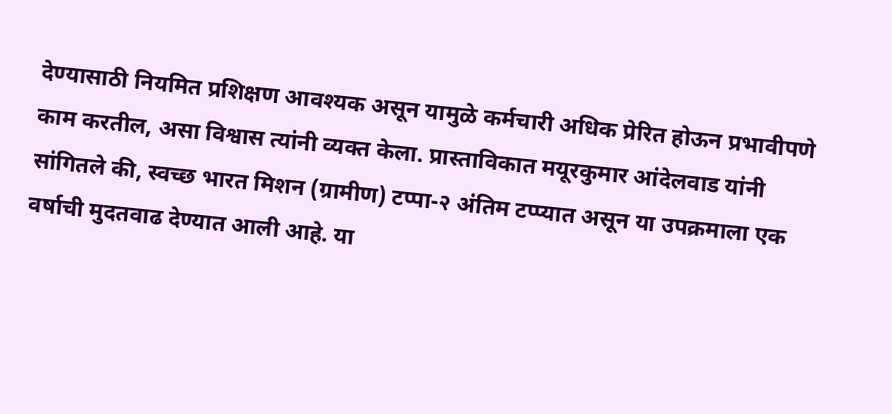देण्यासाठी नियमित प्रशिक्षण आवश्यक असून यामुळे कर्मचारी अधिक प्रेरित होऊन प्रभावीपणे काम करतील, असा विश्वास त्यांनी व्यक्त केला. प्रास्ताविकात मयूरकुमार आंदेलवाड यांनी सांगितले की, स्वच्छ भारत मिशन (ग्रामीण) टप्पा-२ अंतिम टप्प्यात असून या उपक्रमाला एक वर्षाची मुदतवाढ देण्यात आली आहे. या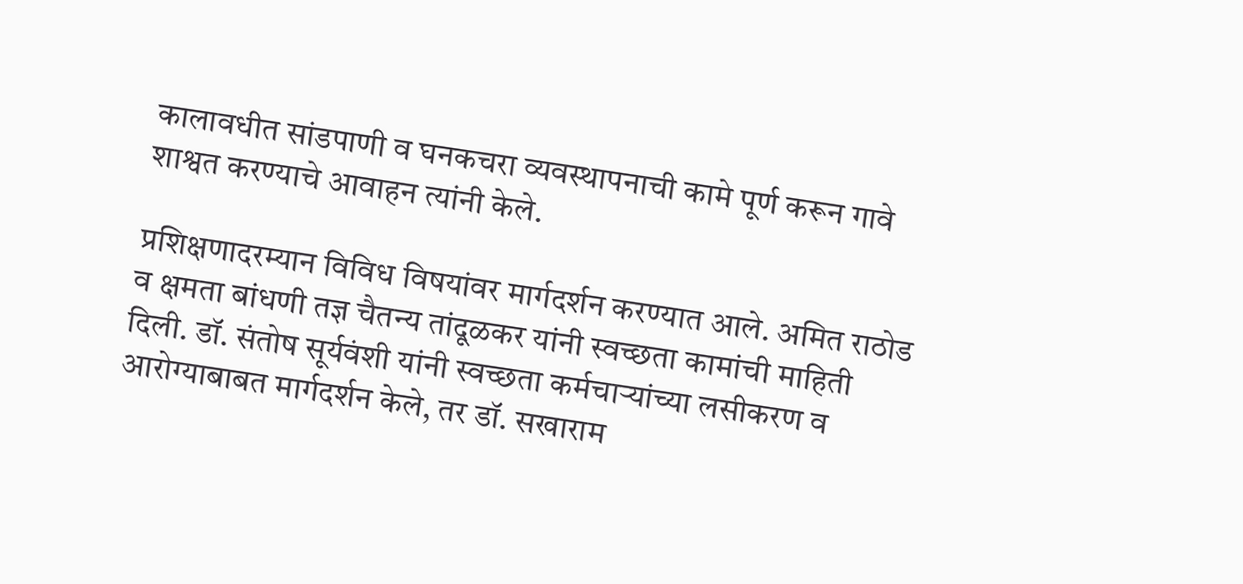कालावधीत सांडपाणी व घनकचरा व्यवस्थापनाची कामे पूर्ण करून गावे शाश्वत करण्याचे आवाहन त्यांनी केले.

प्रशिक्षणादरम्यान विविध विषयांवर मार्गदर्शन करण्यात आले. अमित राठोड व क्षमता बांधणी तज्ञ चैतन्य तांदूळकर यांनी स्वच्छता कामांची माहिती दिली. डॉ. संतोष सूर्यवंशी यांनी स्वच्छता कर्मचाऱ्यांच्या लसीकरण व आरोग्याबाबत मार्गदर्शन केले, तर डॉ. सखाराम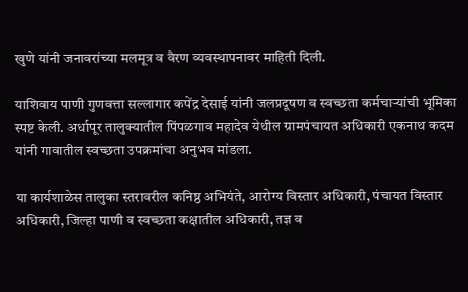खुणे यांनी जनावरांच्या मलमूत्र व वैरण व्यवस्थापनावर माहिती दिली.

याशिवाय पाणी गुणवत्ता सल्लागार कपेंद्र देसाई यांनी जलप्रदूषण व स्वच्छता कर्मचाऱ्यांची भूमिका स्पष्ट केली. अर्धापूर तालुक्यातील पिंपळगाव महादेव येथील ग्रामपंचायत अधिकारी एकनाथ कदम यांनी गावातील स्वच्छता उपक्रमांचा अनुभव मांडला.

या कार्यशाळेस तालुका स्तरावरील कनिष्ठ अभियंते, आरोग्य विस्तार अधिकारी, पंचायत विस्तार अधिकारी, जिल्हा पाणी व स्वच्छता कक्षातील अधिकारी, तज्ञ व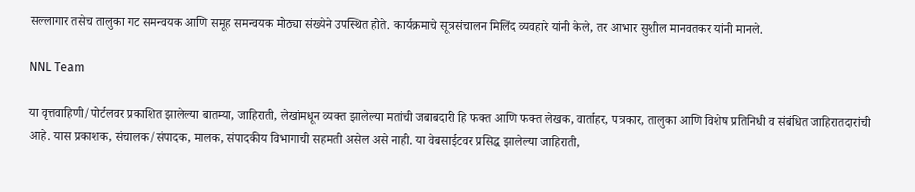सल्लागार तसेच तालुका गट समन्वयक आणि समूह समन्वयक मोठ्या संख्येने उपस्थित होते. कार्यक्रमाचे सूत्रसंचालन मिलिंद व्यवहारे यांनी केले, तर आभार सुशील मानवतकर यांनी मानले.

NNL Team

या वृत्तवाहिणी/पोर्टलवर प्रकाशित झालेल्या बातम्या, जाहिराती, लेखांमधून व्यक्त झालेल्या मतांची जबाबदारी हि फक्त आणि फक्त लेखक, वार्ताहर, पत्रकार, तालुका आणि विशेष प्रतिनिधी व संबंधित जाहिरातदारांची आहे. यास प्रकाशक, संचालक/संपादक, मालक, संपादकीय विभागाची सहमती असेल असे नाही. या वेबसाईटवर प्रसिद्ध झालेल्या जाहिराती,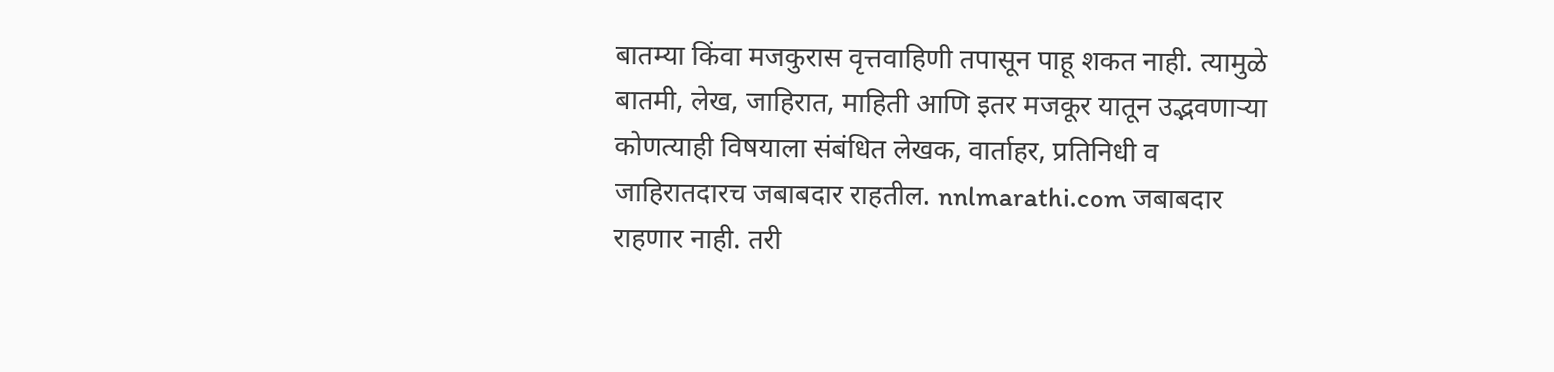बातम्या किंवा मजकुरास वृत्तवाहिणी तपासून पाहू शकत नाही. त्यामुळे बातमी, लेख, जाहिरात, माहिती आणि इतर मजकूर यातून उद्भवणाऱ्या कोणत्याही विषयाला संबंधित लेखक, वार्ताहर, प्रतिनिधी व जाहिरातदारच जबाबदार राहतील. nnlmarathi.com जबाबदार राहणार नाही. तरी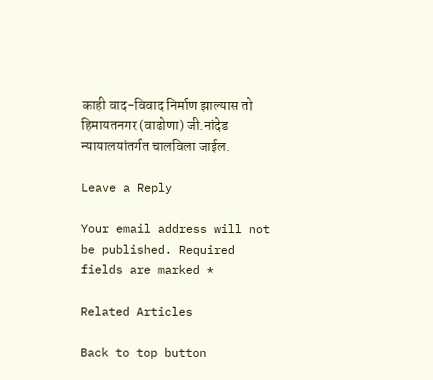काही वाद-विवाद निर्माण झाल्यास तो हिमायतनगर (वाढोणा) जी.नांदेड न्यायालयांतर्गत चालविला जाईल.

Leave a Reply

Your email address will not be published. Required fields are marked *

Related Articles

Back to top button